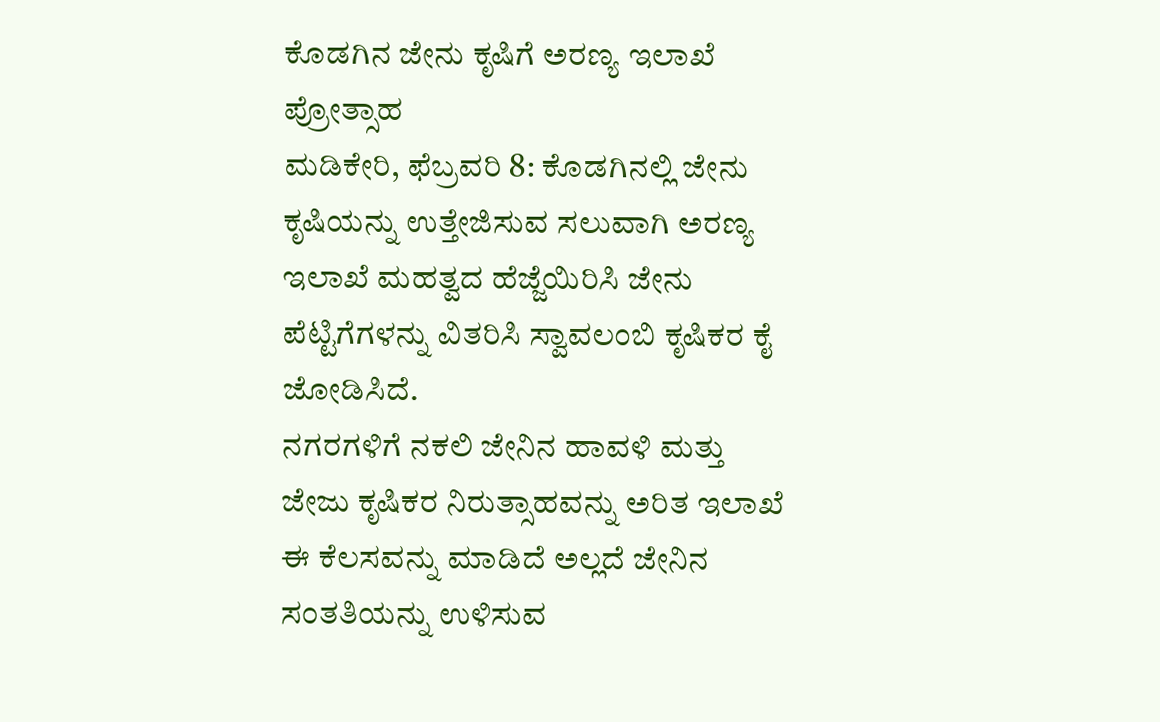ಕೊಡಗಿನ ಜೇನು ಕೃಷಿಗೆ ಅರಣ್ಯ ಇಲಾಖೆ ಪ್ರೋತ್ಸಾಹ
ಮಡಿಕೇರಿ, ಫೆಬ್ರವರಿ 8: ಕೊಡಗಿನಲ್ಲಿ ಜೇನು ಕೃಷಿಯನ್ನು ಉತ್ತೇಜಿಸುವ ಸಲುವಾಗಿ ಅರಣ್ಯ ಇಲಾಖೆ ಮಹತ್ವದ ಹೆಜ್ಜೆಯಿರಿಸಿ ಜೇನು ಪೆಟ್ಟಿಗೆಗಳನ್ನು ವಿತರಿಸಿ ಸ್ವಾವಲಂಬಿ ಕೃಷಿಕರ ಕೈ ಜೋಡಿಸಿದೆ.
ನಗರಗಳಿಗೆ ನಕಲಿ ಜೇನಿನ ಹಾವಳಿ ಮತ್ತು ಜೇಜು ಕೃಷಿಕರ ನಿರುತ್ಸಾಹವನ್ನು ಅರಿತ ಇಲಾಖೆ ಈ ಕೆಲಸವನ್ನು ಮಾಡಿದೆ ಅಲ್ಲದೆ ಜೇನಿನ ಸಂತತಿಯನ್ನು ಉಳಿಸುವ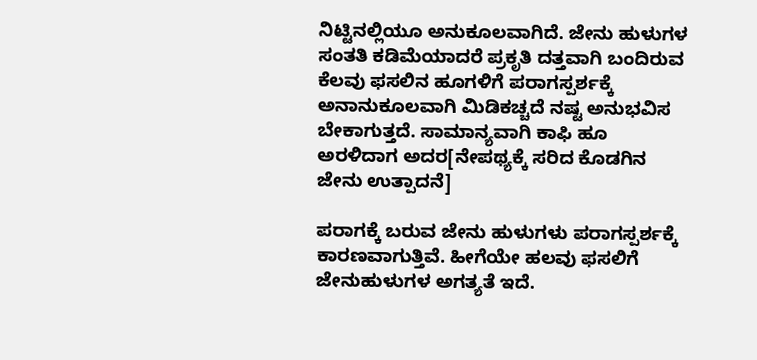ನಿಟ್ಟಿನಲ್ಲಿಯೂ ಅನುಕೂಲವಾಗಿದೆ. ಜೇನು ಹುಳುಗಳ ಸಂತತಿ ಕಡಿಮೆಯಾದರೆ ಪ್ರಕೃತಿ ದತ್ತವಾಗಿ ಬಂದಿರುವ ಕೆಲವು ಫಸಲಿನ ಹೂಗಳಿಗೆ ಪರಾಗಸ್ಪರ್ಶಕ್ಕೆ ಅನಾನುಕೂಲವಾಗಿ ಮಿಡಿಕಚ್ಚದೆ ನಷ್ಟ ಅನುಭವಿಸ ಬೇಕಾಗುತ್ತದೆ. ಸಾಮಾನ್ಯವಾಗಿ ಕಾಫಿ ಹೂ ಅರಳಿದಾಗ ಅದರ[ನೇಪಥ್ಯಕ್ಕೆ ಸರಿದ ಕೊಡಗಿನ ಜೇನು ಉತ್ಪಾದನೆ]

ಪರಾಗಕ್ಕೆ ಬರುವ ಜೇನು ಹುಳುಗಳು ಪರಾಗಸ್ಪರ್ಶಕ್ಕೆ ಕಾರಣವಾಗುತ್ತಿವೆ. ಹೀಗೆಯೇ ಹಲವು ಫಸಲಿಗೆ ಜೇನುಹುಳುಗಳ ಅಗತ್ಯತೆ ಇದೆ.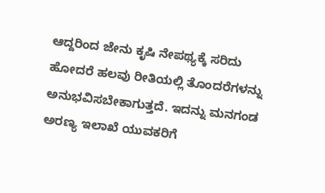ಆದ್ದರಿಂದ ಜೇನು ಕೃಷಿ ನೇಪಥ್ಯಕ್ಕೆ ಸರಿದು ಹೋದರೆ ಹಲವು ರೀತಿಯಲ್ಲಿ ತೊಂದರೆಗಳನ್ನು ಅನುಭವಿಸಬೇಕಾಗುತ್ತದೆ. ಇದನ್ನು ಮನಗಂಡ ಅರಣ್ಯ ಇಲಾಖೆ ಯುವಕರಿಗೆ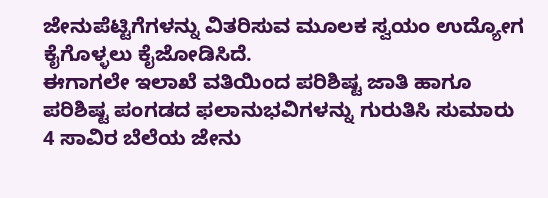ಜೇನುಪೆಟ್ಟಿಗೆಗಳನ್ನು ವಿತರಿಸುವ ಮೂಲಕ ಸ್ವಯಂ ಉದ್ಯೋಗ ಕೈಗೊಳ್ಳಲು ಕೈಜೋಡಿಸಿದೆ.
ಈಗಾಗಲೇ ಇಲಾಖೆ ವತಿಯಿಂದ ಪರಿಶಿಷ್ಟ ಜಾತಿ ಹಾಗೂ ಪರಿಶಿಷ್ಟ ಪಂಗಡದ ಫಲಾನುಭವಿಗಳನ್ನು ಗುರುತಿಸಿ ಸುಮಾರು 4 ಸಾವಿರ ಬೆಲೆಯ ಜೇನು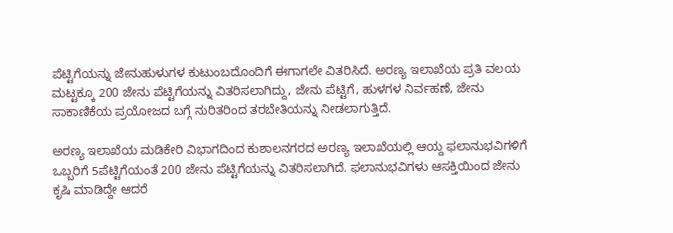ಪೆಟ್ಟಿಗೆಯನ್ನು ಜೇನುಹುಳುಗಳ ಕುಟುಂಬದೊಂದಿಗೆ ಈಗಾಗಲೇ ವಿತರಿಸಿದೆ. ಅರಣ್ಯ ಇಲಾಖೆಯ ಪ್ರತಿ ವಲಯ ಮಟ್ಟಕ್ಕೂ 200 ಜೇನು ಪೆಟ್ಟಿಗೆಯನ್ನು ವಿತರಿಸಲಾಗಿದ್ದು, ಜೇನು ಪೆಟ್ಟಿಗೆ, ಹುಳಗಳ ನಿರ್ವಹಣೆ, ಜೇನು ಸಾಕಾಣಿಕೆಯ ಪ್ರಯೋಜದ ಬಗ್ಗೆ ನುರಿತರಿಂದ ತರಬೇತಿಯನ್ನು ನೀಡಲಾಗುತ್ತಿದೆ.

ಅರಣ್ಯ ಇಲಾಖೆಯ ಮಡಿಕೇರಿ ವಿಭಾಗದಿಂದ ಕುಶಾಲನಗರದ ಅರಣ್ಯ ಇಲಾಖೆಯಲ್ಲಿ ಆಯ್ದ ಫಲಾನುಭವಿಗಳಿಗೆ ಒಬ್ಬರಿಗೆ 5ಪೆಟ್ಟಿಗೆಯಂತೆ 200 ಜೇನು ಪೆಟ್ಟಿಗೆಯನ್ನು ವಿತರಿಸಲಾಗಿದೆ. ಫಲಾನುಭವಿಗಳು ಆಸಕ್ತಿಯಿಂದ ಜೇನು ಕೃಷಿ ಮಾಡಿದ್ದೇ ಆದರೆ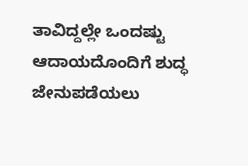ತಾವಿದ್ದಲ್ಲೇ ಒಂದಷ್ಟು ಆದಾಯದೊಂದಿಗೆ ಶುದ್ಧ ಜೇನುಪಡೆಯಲು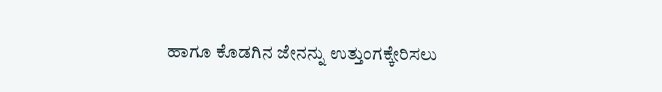ಹಾಗೂ ಕೊಡಗಿನ ಜೇನನ್ನು ಉತ್ತುಂಗಕ್ಕೇರಿಸಲು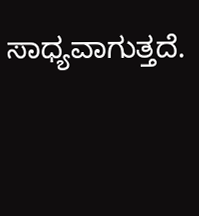ಸಾಧ್ಯವಾಗುತ್ತದೆ.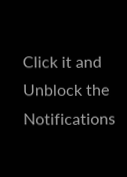Click it and Unblock the Notifications